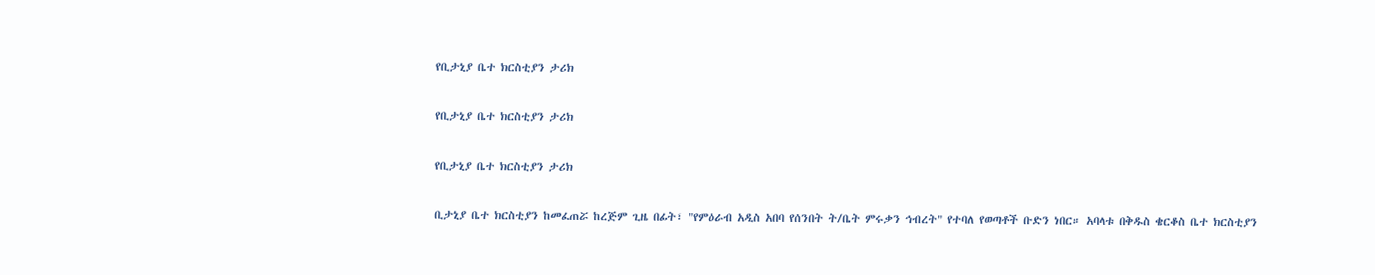የቢታኒያ ቤተ ክርስቲያን ታሪክ

የቢታኒያ ቤተ ክርስቲያን ታሪክ

የቢታኒያ ቤተ ክርስቲያን ታሪክ

ቢታኒያ ቤተ ክርስቲያን ከመፈጠሯ ከረጅም ጊዜ በፊት፣ "የምዕራብ አዲስ አበባ የሰንበት ት/ቤት ምሩቃን ኅብረት" የተባለ የወጣቶች ቡድን ነበር። አባላቱ በቅዱስ ቄርቆስ ቤተ ክርስቲያን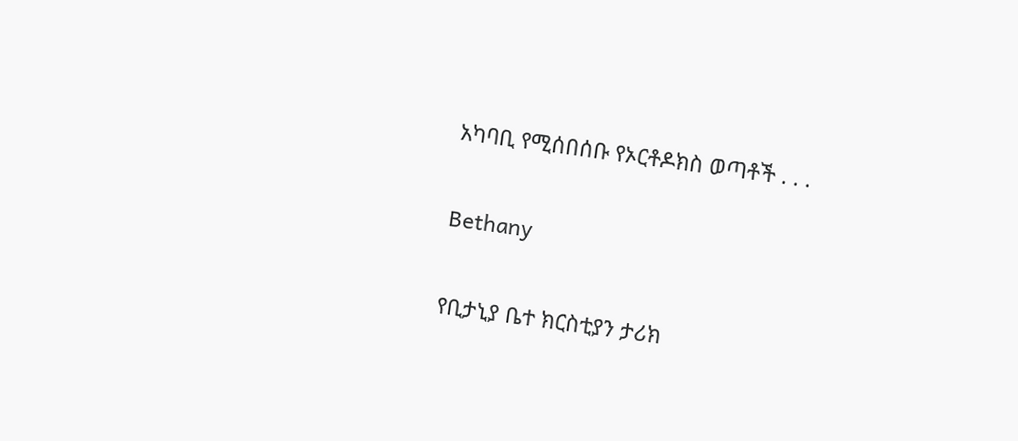አካባቢ የሚሰበሰቡ የኦርቶዶክስ ወጣቶች . . .

Bethany

የቢታኒያ ቤተ ክርስቲያን ታሪክ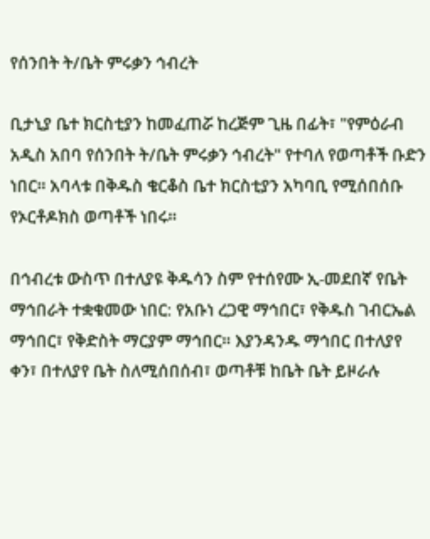የሰንበት ት/ቤት ምሩቃን ኅብረት

ቢታኒያ ቤተ ክርስቲያን ከመፈጠሯ ከረጅም ጊዜ በፊት፣ "የምዕራብ አዲስ አበባ የሰንበት ት/ቤት ምሩቃን ኅብረት" የተባለ የወጣቶች ቡድን ነበር። አባላቱ በቅዱስ ቄርቆስ ቤተ ክርስቲያን አካባቢ የሚሰበሰቡ የኦርቶዶክስ ወጣቶች ነበሩ።

በኅብረቱ ውስጥ በተለያዩ ቅዱሳን ስም የተሰየሙ ኢ-መደበኛ የቤት ማኅበራት ተቋቁመው ነበር: የአቡነ ረጋዊ ማኅበር፣ የቅዱስ ገብርኤል ማኅበር፣ የቅድስት ማርያም ማኅበር። እያንዳንዱ ማኅበር በተለያየ ቀን፣ በተለያየ ቤት ስለሚሰበሰብ፣ ወጣቶቹ ከቤት ቤት ይዞራሉ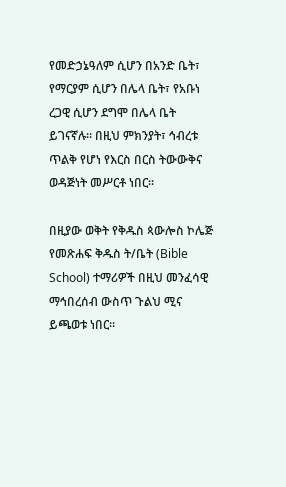የመድኃኔዓለም ሲሆን በአንድ ቤት፣ የማርያም ሲሆን በሌላ ቤት፣ የአቡነ ረጋዊ ሲሆን ደግሞ በሌላ ቤት ይገናኛሉ። በዚህ ምክንያት፣ ኅብረቱ ጥልቅ የሆነ የእርስ በርስ ትውውቅና ወዳጅነት መሥርቶ ነበር።

በዚያው ወቅት የቅዱስ ጳውሎስ ኮሌጅ የመጽሐፍ ቅዱስ ት/ቤት (Bible School) ተማሪዎች በዚህ መንፈሳዊ ማኅበረሰብ ውስጥ ጉልህ ሚና ይጫወቱ ነበር።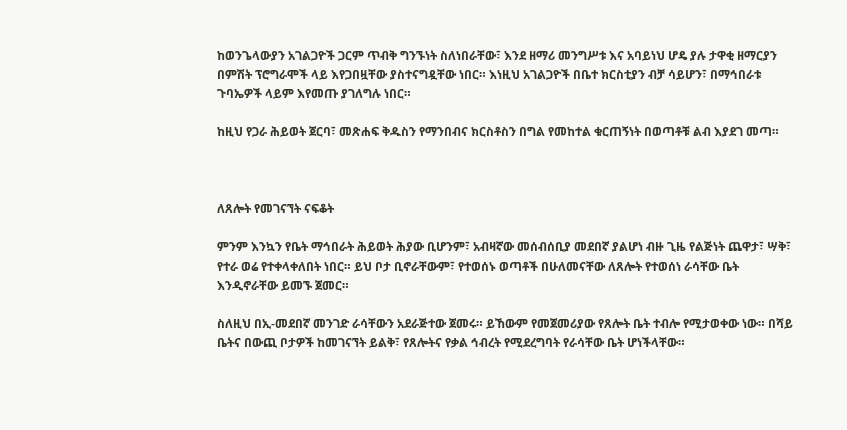ከወንጌላውያን አገልጋዮች ጋርም ጥብቅ ግንኙነት ስለነበራቸው፣ እንደ ዘማሪ መንግሥቱ እና አባይነህ ሆዴ ያሉ ታዋቂ ዘማርያን በምሽት ፕሮግራሞች ላይ እየጋበዟቸው ያስተናግዷቸው ነበር። እነዚህ አገልጋዮች በቤተ ክርስቲያን ብቻ ሳይሆን፣ በማኅበራቱ ጉባኤዎች ላይም እየመጡ ያገለግሉ ነበር።

ከዚህ የጋራ ሕይወት ጀርባ፣ መጽሐፍ ቅዱስን የማንበብና ክርስቶስን በግል የመከተል ቁርጠኝነት በወጣቶቹ ልብ እያደገ መጣ።



ለጸሎት የመገናኘት ናፍቆት

ምንም እንኳን የቤት ማኅበራት ሕይወት ሕያው ቢሆንም፣ አብዛኛው መሰብሰቢያ መደበኛ ያልሆነ ብዙ ጊዜ የልጅነት ጨዋታ፣ ሣቅ፣ የተራ ወሬ የተቀላቀለበት ነበር። ይህ ቦታ ቢኖራቸውም፣ የተወሰኑ ወጣቶች በሁለመናቸው ለጸሎት የተወሰነ ራሳቸው ቤት እንዲኖራቸው ይመኙ ጀመር።

ስለዚህ በኢ-መደበኛ መንገድ ራሳቸውን አደራጅተው ጀመሩ። ይኸውም የመጀመሪያው የጸሎት ቤት ተብሎ የሚታወቀው ነው። በሻይ ቤትና በውጪ ቦታዎች ከመገናኘት ይልቅ፣ የጸሎትና የቃል ኅብረት የሚደረግባት የራሳቸው ቤት ሆነችላቸው።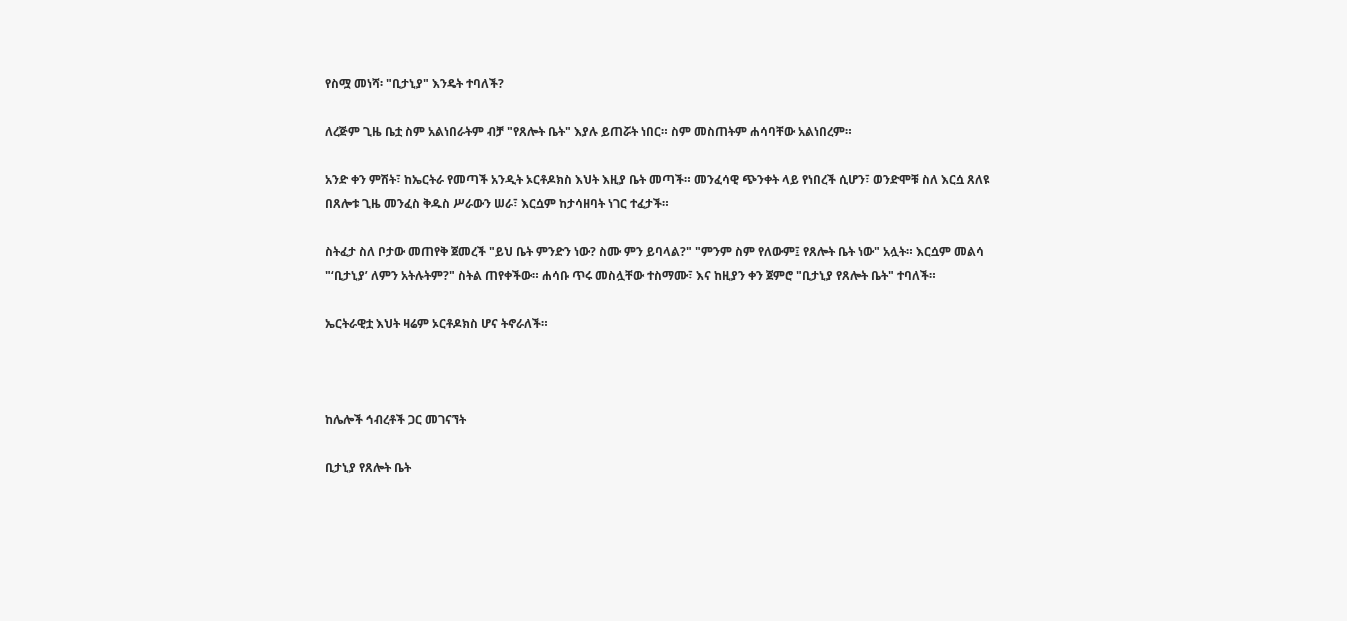የስሟ መነሻ፡ "ቢታኒያ" እንዴት ተባለች?

ለረጅም ጊዜ ቤቷ ስም አልነበራትም ብቻ "የጸሎት ቤት" እያሉ ይጠሯት ነበር። ስም መስጠትም ሐሳባቸው አልነበረም።

አንድ ቀን ምሽት፣ ከኤርትራ የመጣች አንዲት ኦርቶዶክስ እህት እዚያ ቤት መጣች። መንፈሳዊ ጭንቀት ላይ የነበረች ሲሆን፣ ወንድሞቹ ስለ እርሷ ጸለዩ  በጸሎቱ ጊዜ መንፈስ ቅዱስ ሥራውን ሠራ፣ እርሷም ከታሳዘባት ነገር ተፈታች።

ስትፈታ ስለ ቦታው መጠየቅ ጀመረች "ይህ ቤት ምንድን ነው? ስሙ ምን ይባላል?" "ምንም ስም የለውም፤ የጸሎት ቤት ነው" አሏት። እርሷም መልሳ "‘ቢታኒያ’ ለምን አትሉትም?" ስትል ጠየቀችው። ሐሳቡ ጥሩ መስሏቸው ተስማሙ፣ እና ከዚያን ቀን ጀምሮ "ቢታኒያ የጸሎት ቤት" ተባለች።

ኤርትራዊቷ እህት ዛሬም ኦርቶዶክስ ሆና ትኖራለች።



ከሌሎች ኅብረቶች ጋር መገናኘት

ቢታኒያ የጸሎት ቤት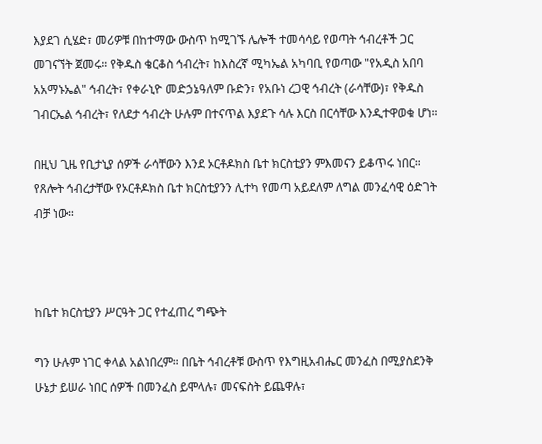እያደገ ሲሄድ፣ መሪዎቹ በከተማው ውስጥ ከሚገኙ ሌሎች ተመሳሳይ የወጣት ኅብረቶች ጋር መገናኘት ጀመሩ። የቅዱስ ቄርቆስ ኅብረት፣ ከእስረኛ ሚካኤል አካባቢ የወጣው "የአዲስ አበባ አአማኑኤል" ኅብረት፣ የቀራኒዮ መድኃኔዓለም ቡድን፣ የአቡነ ረጋዊ ኅብረት (ራሳቸው)፣ የቅዱስ ገብርኤል ኅብረት፣ የለደታ ኅብረት ሁሉም በተናጥል እያደጉ ሳሉ እርስ በርሳቸው እንዲተዋወቁ ሆነ።

በዚህ ጊዜ የቢታኒያ ሰዎች ራሳቸውን እንደ ኦርቶዶክስ ቤተ ክርስቲያን ምእመናን ይቆጥሩ ነበር። የጸሎት ኅብረታቸው የኦርቶዶክስ ቤተ ክርስቲያንን ሊተካ የመጣ አይደለም ለግል መንፈሳዊ ዕድገት ብቻ ነው።



ከቤተ ክርስቲያን ሥርዓት ጋር የተፈጠረ ግጭት

ግን ሁሉም ነገር ቀላል አልነበረም። በቤት ኅብረቶቹ ውስጥ የእግዚአብሔር መንፈስ በሚያስደንቅ ሁኔታ ይሠራ ነበር ሰዎች በመንፈስ ይሞላሉ፣ መናፍስት ይጨዋሉ፣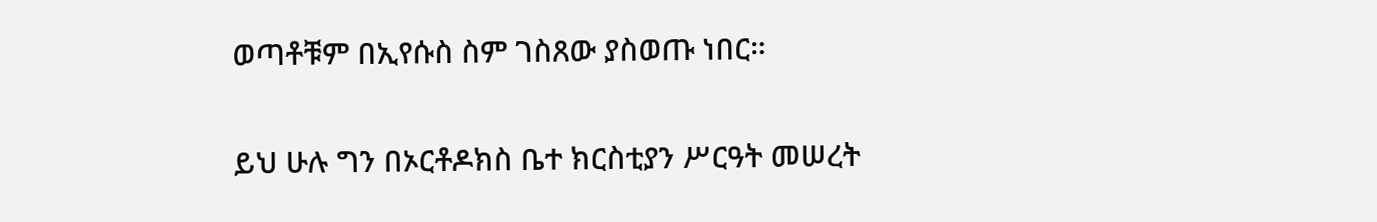ወጣቶቹም በኢየሱስ ስም ገስጸው ያስወጡ ነበር።

ይህ ሁሉ ግን በኦርቶዶክስ ቤተ ክርስቲያን ሥርዓት መሠረት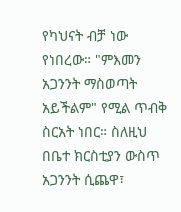የካህናት ብቻ ነው የነበረው። "ምእመን አጋንንት ማስወጣት አይችልም" የሚል ጥብቅ ስርአት ነበር። ስለዚህ በቤተ ክርስቲያን ውስጥ አጋንንት ሲጨዋ፣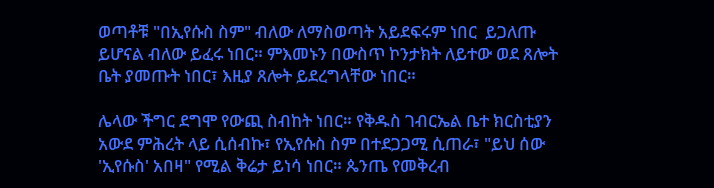ወጣቶቹ "በኢየሱስ ስም" ብለው ለማስወጣት አይደፍሩም ነበር  ይጋለጡ ይሆናል ብለው ይፈሩ ነበር። ምእመኑን በውስጥ ኮንታክት ለይተው ወደ ጸሎት ቤት ያመጡት ነበር፣ እዚያ ጸሎት ይደረግላቸው ነበር።

ሌላው ችግር ደግሞ የውጪ ስብከት ነበር። የቅዱስ ገብርኤል ቤተ ክርስቲያን አውደ ምሕረት ላይ ሲሰብኩ፣ የኢየሱስ ስም በተደጋጋሚ ሲጠራ፣ "ይህ ሰው 'ኢየሱስ' አበዛ" የሚል ቅሬታ ይነሳ ነበር። ጴንጤ የመቅረብ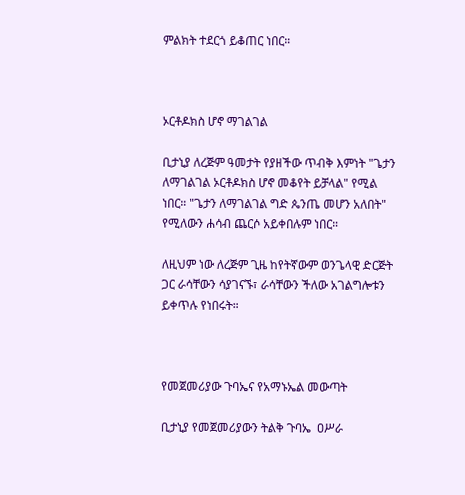ምልክት ተደርጎ ይቆጠር ነበር።



ኦርቶዶክስ ሆኖ ማገልገል

ቢታኒያ ለረጅም ዓመታት የያዘችው ጥብቅ እምነት "ጌታን ለማገልገል ኦርቶዶክስ ሆኖ መቆየት ይቻላል" የሚል ነበር። "ጌታን ለማገልገል ግድ ጴንጤ መሆን አለበት" የሚለውን ሐሳብ ጨርሶ አይቀበሉም ነበር።

ለዚህም ነው ለረጅም ጊዜ ከየትኛውም ወንጌላዊ ድርጅት ጋር ራሳቸውን ሳያገናኙ፣ ራሳቸውን ችለው አገልግሎቱን ይቀጥሉ የነበሩት።



የመጀመሪያው ጉባኤና የአማኑኤል መውጣት

ቢታኒያ የመጀመሪያውን ትልቅ ጉባኤ  ዐሥራ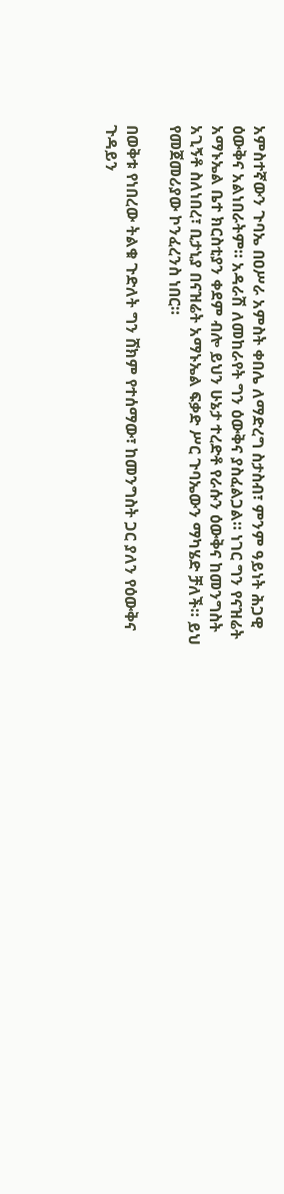አምስተኛውን ጉባኤ በዐሥራ አምስት ቀበሌ ለማድረግ ስታስብ፣ ምንም ዓይነት ሕጋዊ ዕውቅና አልነበራትም። አዳራሽ ለመከራየት ግን ዕውቅና ያስፈልጋል። ነገር ግን የናዝሬት አማኑኤል ቤተ ክርስቲያን ቀደም ብሎ ይህን ሁኔታ ተረድቶ የራሱን ዕውቅና ከመንግስት አጊኝቶ ስለነበረ፣ ቢታኒያ በናዝሬት አማኑኤል ፍቃድ ሥር ጉባኤውን ማካሄድ ቻለች። ይህ የመጀመሪያው ኮንፈረንስ ነበር።

በወቅቱ የነበረው ትልቁ ጉድለት ግን ሸክም የተሰማው፣ ከመንግስት ጋር ያለን የዕውቅና ጉዳይን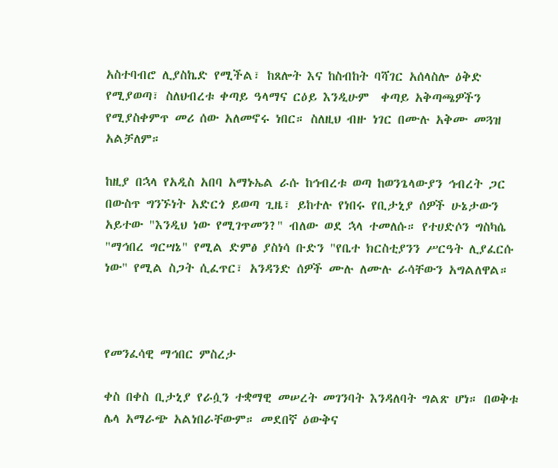አስተባብሮ ሊያስኬድ የሚችል፣ ከጸሎት እና ከስብከት ባሻገር አሰላስሎ ዕቅድ የሚያወጣ፣ ስለህብረቱ ቀጣይ ዓላማና ርዕይ እንዲሁም  ቀጣይ አቅጣጫዎችን የሚያስቀምጥ መሪ ሰው አለመኖሩ ነበር። ስለዚህ ብዙ ነገር በሙሉ አቅሙ መጓዝ አልቻለም።

ከዚያ በኋላ የአዲስ አበባ አማኑኤል ራሱ ከኅብረቱ ወጣ ከወንጌላውያን ኅብረት ጋር በውስጥ ግንኙነት አድርጎ ይወጣ ጊዜ፣ ይከተሉ የነበሩ የቢታኒያ ሰዎች ሁኔታውን አይተው "እንዲህ ነው የሚገጥመን?" ብለው ወደ ኋላ ተመለሱ። የተሀድሶን ግስካሴ "ማኅበረ ግርሣኔ" የሚል ድምፅ ያስነሳ ቡድን "የቤተ ክርስቲያንን ሥርዓት ሊያፈርሱ ነው" የሚል ስጋት ሲፈጥር፣ አንዳንድ ሰዎች ሙሉ ለሙሉ ራሳቸውን አግልለዋል።



የመንፈሳዊ ማኅበር ምስረታ

ቀስ በቀስ ቢታኒያ የራሷን ተቋማዊ መሠረት መገንባት እንዳለባት ግልጽ ሆነ። በወቅቱ ሌላ አማራጭ አልነበራቸውም። መደበኛ ዕውቅና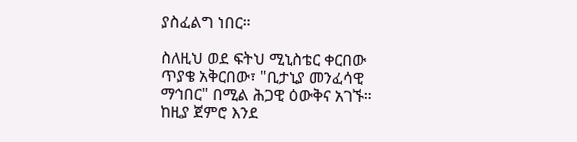ያስፈልግ ነበር።

ስለዚህ ወደ ፍትህ ሚኒስቴር ቀርበው ጥያቄ አቅርበው፣ "ቢታኒያ መንፈሳዊ ማኅበር" በሚል ሕጋዊ ዕውቅና አገኙ። ከዚያ ጀምሮ እንደ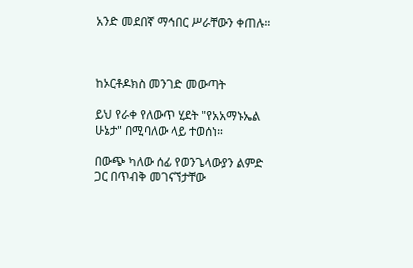አንድ መደበኛ ማኅበር ሥራቸውን ቀጠሉ።



ከኦርቶዶክስ መንገድ መውጣት

ይህ የራቀ የለውጥ ሂደት "የአአማኑኤል ሁኔታ" በሚባለው ላይ ተወሰነ።

በውጭ ካለው ሰፊ የወንጌላውያን ልምድ ጋር በጥብቅ መገናኘታቸው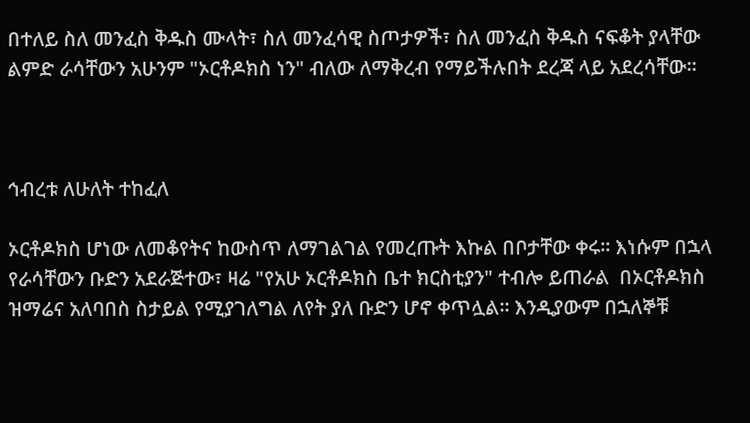በተለይ ስለ መንፈስ ቅዱስ ሙላት፣ ስለ መንፈሳዊ ስጦታዎች፣ ስለ መንፈስ ቅዱስ ናፍቆት ያላቸው ልምድ ራሳቸውን አሁንም "ኦርቶዶክስ ነን" ብለው ለማቅረብ የማይችሉበት ደረጃ ላይ አደረሳቸው።



ኅብረቱ ለሁለት ተከፈለ

ኦርቶዶክስ ሆነው ለመቆየትና ከውስጥ ለማገልገል የመረጡት እኩል በቦታቸው ቀሩ። እነሱም በኋላ የራሳቸውን ቡድን አደራጅተው፣ ዛሬ "የአሁ ኦርቶዶክስ ቤተ ክርስቲያን" ተብሎ ይጠራል  በኦርቶዶክስ ዝማሬና አለባበስ ስታይል የሚያገለግል ለየት ያለ ቡድን ሆኖ ቀጥሏል። እንዲያውም በኋለኞቹ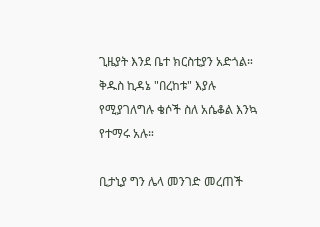ጊዜያት እንደ ቤተ ክርስቲያን አድጎል። ቅዱስ ኪዳኔ "በረከቱ" እያሉ የሚያገለግሉ ቄሶች ስለ አሴቆል እንኳ የተማሩ አሉ።

ቢታኒያ ግን ሌላ መንገድ መረጠች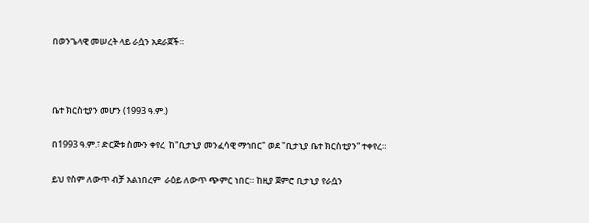በወንጌላዊ መሠረት ላይ ራሷን አደራጀች።



ቤተ ክርስቲያን መሆን (1993 ዓ.ም.)

በ1993 ዓ.ም.፣ ድርጅቱ ስሙን ቀየረ  ከ"ቢታኒያ መንፈሳዊ ማኅበር" ወደ "ቢታኒያ ቤተ ክርስቲያን” ተቀየረ።

ይህ የስም ለውጥ ብቻ አልነበረም  ራዕይ ለውጥ ጭምር ነበር። ከዚያ ጀምሮ ቢታኒያ የራሷን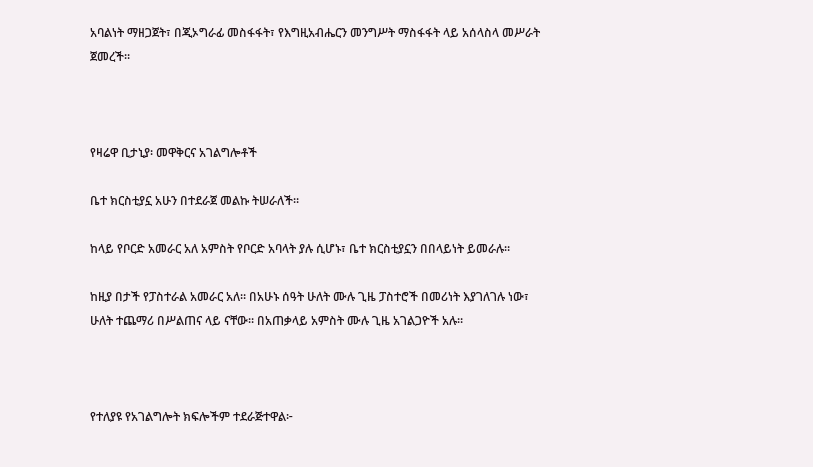አባልነት ማዘጋጀት፣ በጂኦግራፊ መስፋፋት፣ የእግዚአብሔርን መንግሥት ማስፋፋት ላይ አሰላስላ መሥራት ጀመረች።



የዛሬዋ ቢታኒያ፡ መዋቅርና አገልግሎቶች

ቤተ ክርስቲያኗ አሁን በተደራጀ መልኩ ትሠራለች።

ከላይ የቦርድ አመራር አለ አምስት የቦርድ አባላት ያሉ ሲሆኑ፣ ቤተ ክርስቲያኗን በበላይነት ይመራሉ።

ከዚያ በታች የፓስተራል አመራር አለ። በአሁኑ ሰዓት ሁለት ሙሉ ጊዜ ፓስተሮች በመሪነት እያገለገሉ ነው፣ ሁለት ተጨማሪ በሥልጠና ላይ ናቸው። በአጠቃላይ አምስት ሙሉ ጊዜ አገልጋዮች አሉ።



የተለያዩ የአገልግሎት ክፍሎችም ተደራጅተዋል፦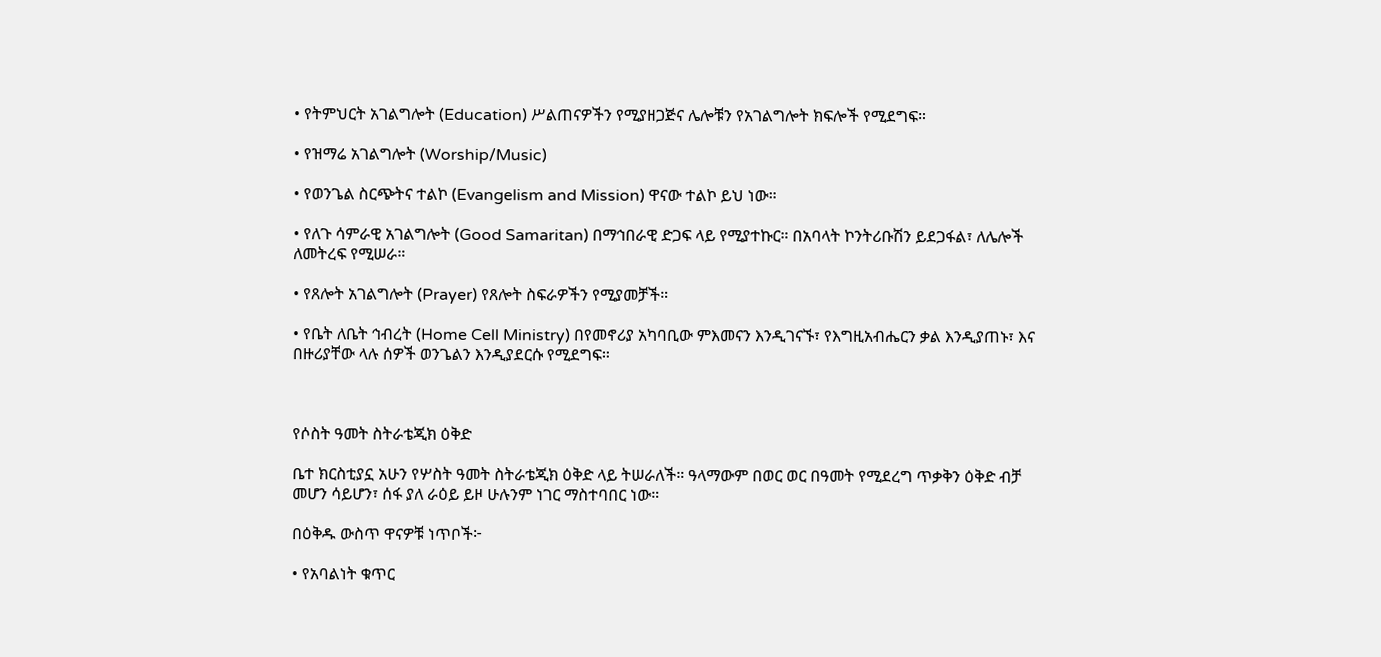• የትምህርት አገልግሎት (Education) ሥልጠናዎችን የሚያዘጋጅና ሌሎቹን የአገልግሎት ክፍሎች የሚደግፍ።

• የዝማሬ አገልግሎት (Worship/Music)

• የወንጌል ስርጭትና ተልኮ (Evangelism and Mission) ዋናው ተልኮ ይህ ነው።

• የለጉ ሳምራዊ አገልግሎት (Good Samaritan) በማኅበራዊ ድጋፍ ላይ የሚያተኩር። በአባላት ኮንትሪቡሽን ይደጋፋል፣ ለሌሎች ለመትረፍ የሚሠራ።

• የጸሎት አገልግሎት (Prayer) የጸሎት ስፍራዎችን የሚያመቻች።

• የቤት ለቤት ኅብረት (Home Cell Ministry) በየመኖሪያ አካባቢው ምእመናን እንዲገናኙ፣ የእግዚአብሔርን ቃል እንዲያጠኑ፣ እና በዙሪያቸው ላሉ ሰዎች ወንጌልን እንዲያደርሱ የሚደግፍ።



የሶስት ዓመት ስትራቴጂክ ዕቅድ

ቤተ ክርስቲያኗ አሁን የሦስት ዓመት ስትራቴጂክ ዕቅድ ላይ ትሠራለች። ዓላማውም በወር ወር በዓመት የሚደረግ ጥቃቅን ዕቅድ ብቻ መሆን ሳይሆን፣ ሰፋ ያለ ራዕይ ይዞ ሁሉንም ነገር ማስተባበር ነው።

በዕቅዱ ውስጥ ዋናዎቹ ነጥቦች፦

• የአባልነት ቁጥር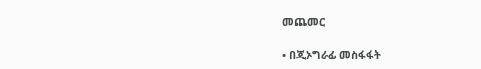መጨመር

• በጂኦግራፊ መስፋፋት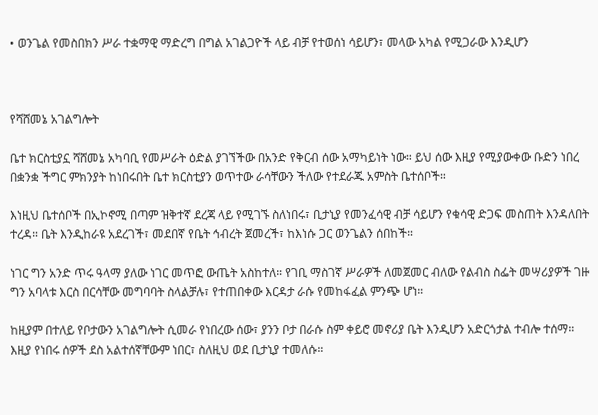• ወንጌል የመስበክን ሥራ ተቋማዊ ማድረግ በግል አገልጋዮች ላይ ብቻ የተወሰነ ሳይሆን፣ መላው አካል የሚጋራው እንዲሆን



የሻሸመኔ አገልግሎት

ቤተ ክርስቲያኗ ሻሸመኔ አካባቢ የመሥራት ዕድል ያገኘችው በአንድ የቅርብ ሰው አማካይነት ነው። ይህ ሰው እዚያ የሚያውቀው ቡድን ነበረ በቋንቋ ችግር ምክንያት ከነበሩበት ቤተ ክርስቲያን ወጥተው ራሳቸውን ችለው የተደራጁ አምስት ቤተሰቦች።

እነዚህ ቤተሰቦች በኢኮኖሚ በጣም ዝቅተኛ ደረጃ ላይ የሚገኙ ስለነበሩ፣ ቢታኒያ የመንፈሳዊ ብቻ ሳይሆን የቁሳዊ ድጋፍ መስጠት እንዳለበት ተረዳ። ቤት እንዲከራዩ አደረገች፣ መደበኛ የቤት ኅብረት ጀመረች፣ ከእነሱ ጋር ወንጌልን ሰበከች።

ነገር ግን አንድ ጥሩ ዓላማ ያለው ነገር መጥፎ ውጤት አስከተለ። የገቢ ማስገኛ ሥራዎች ለመጀመር ብለው የልብስ ስፌት መሣሪያዎች ገዙ ግን አባላቱ እርስ በርሳቸው መግባባት ስላልቻሉ፣ የተጠበቀው እርዳታ ራሱ የመከፋፈል ምንጭ ሆነ።

ከዚያም በተለይ የቦታውን አገልግሎት ሲመራ የነበረው ሰው፣ ያንን ቦታ በራሱ ስም ቀይሮ መኖሪያ ቤት እንዲሆን አድርጎታል ተብሎ ተሰማ። እዚያ የነበሩ ሰዎች ደስ አልተሰኛቸውም ነበር፣ ስለዚህ ወደ ቢታኒያ ተመለሱ።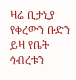ዛሬ ቢታኒያ የቀረውን ቡድን ይዛ የቤት ኅብረቱን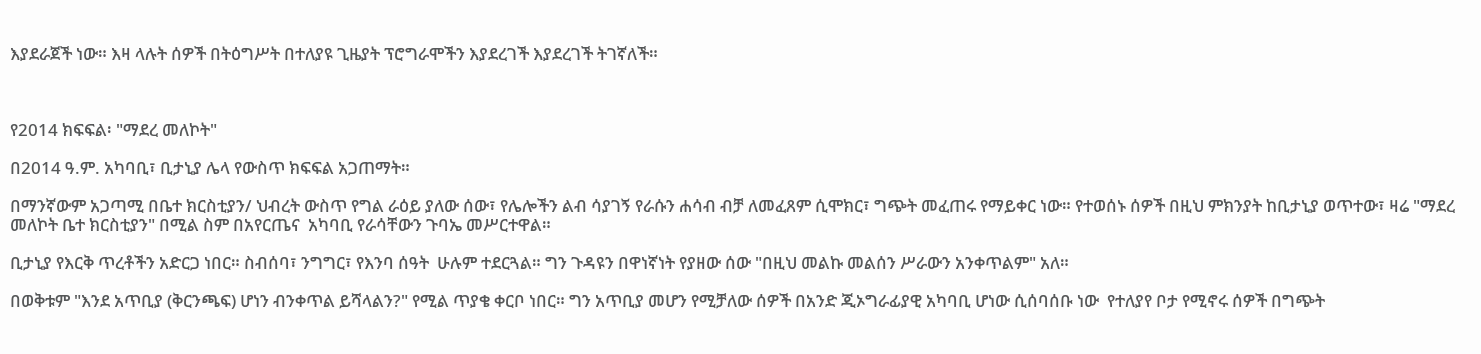እያደራጀች ነው። እዛ ላሉት ሰዎች በትዕግሥት በተለያዩ ጊዜያት ፕሮግራሞችን እያደረገች እያደረገች ትገኛለች።



የ2014 ክፍፍል፡ "ማደረ መለኮት"

በ2014 ዓ.ም. አካባቢ፣ ቢታኒያ ሌላ የውስጥ ክፍፍል አጋጠማት።

በማንኛውም አጋጣሚ በቤተ ክርስቲያን/ ህብረት ውስጥ የግል ራዕይ ያለው ሰው፣ የሌሎችን ልብ ሳያገኝ የራሱን ሐሳብ ብቻ ለመፈጸም ሲሞክር፣ ግጭት መፈጠሩ የማይቀር ነው። የተወሰኑ ሰዎች በዚህ ምክንያት ከቢታኒያ ወጥተው፣ ዛሬ "ማደረ መለኮት ቤተ ክርስቲያን" በሚል ስም በአየርጤና  አካባቢ የራሳቸውን ጉባኤ መሥርተዋል።

ቢታኒያ የእርቅ ጥረቶችን አድርጋ ነበር። ስብሰባ፣ ንግግር፣ የእንባ ሰዓት  ሁሉም ተደርጓል። ግን ጉዳዩን በዋነኛነት የያዘው ሰው "በዚህ መልኩ መልሰን ሥራውን አንቀጥልም" አለ።

በወቅቱም "እንደ አጥቢያ (ቅርንጫፍ) ሆነን ብንቀጥል ይሻላልን?" የሚል ጥያቄ ቀርቦ ነበር። ግን አጥቢያ መሆን የሚቻለው ሰዎች በአንድ ጂኦግራፊያዊ አካባቢ ሆነው ሲሰባሰቡ ነው  የተለያየ ቦታ የሚኖሩ ሰዎች በግጭት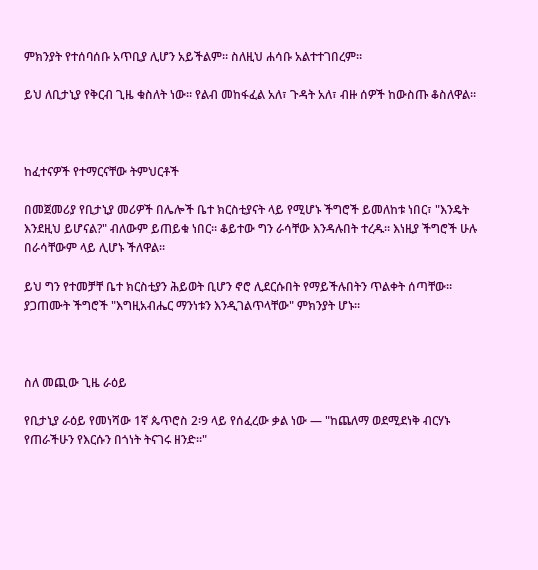ምክንያት የተሰባሰቡ አጥቢያ ሊሆን አይችልም። ስለዚህ ሐሳቡ አልተተገበረም።

ይህ ለቢታኒያ የቅርብ ጊዜ ቁስለት ነው። የልብ መከፋፈል አለ፣ ጉዳት አለ፣ ብዙ ሰዎች ከውስጡ ቆስለዋል።



ከፈተናዎች የተማርናቸው ትምህርቶች

በመጀመሪያ የቢታኒያ መሪዎች በሌሎች ቤተ ክርስቲያናት ላይ የሚሆኑ ችግሮች ይመለከቱ ነበር፣ "እንዴት እንደዚህ ይሆናል?" ብለውም ይጠይቁ ነበር። ቆይተው ግን ራሳቸው እንዳሉበት ተረዱ። እነዚያ ችግሮች ሁሉ በራሳቸውም ላይ ሊሆኑ ችለዋል።

ይህ ግን የተመቻቸ ቤተ ክርስቲያን ሕይወት ቢሆን ኖሮ ሊደርሱበት የማይችሉበትን ጥልቀት ሰጣቸው። ያጋጠሙት ችግሮች "እግዚአብሔር ማንነቱን እንዲገልጥላቸው" ምክንያት ሆኑ።



ስለ መጪው ጊዜ ራዕይ

የቢታኒያ ራዕይ የመነሻው 1ኛ ጴጥሮስ 2፡9 ላይ የሰፈረው ቃል ነው — "ከጨለማ ወደሚደነቅ ብርሃኑ የጠራችሁን የእርሱን በጎነት ትናገሩ ዘንድ።"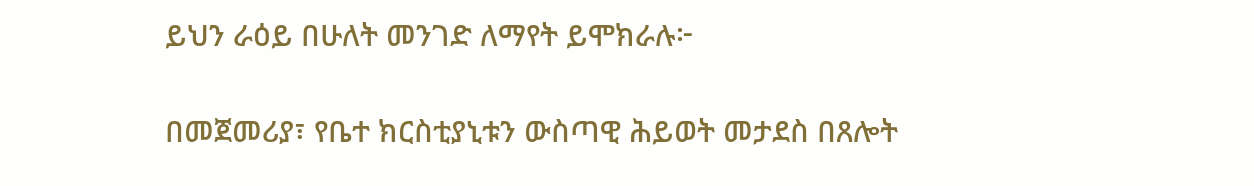ይህን ራዕይ በሁለት መንገድ ለማየት ይሞክራሉ፦

በመጀመሪያ፣ የቤተ ክርስቲያኒቱን ውስጣዊ ሕይወት መታደስ በጸሎት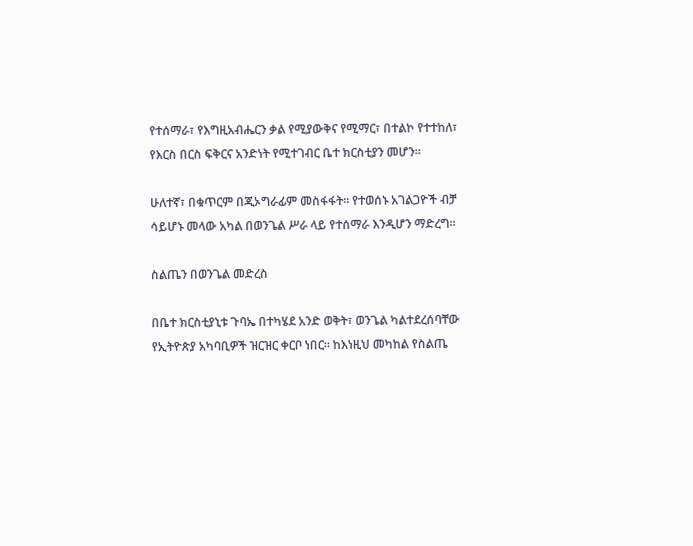የተሰማራ፣ የእግዚአብሔርን ቃል የሚያውቅና የሚማር፣ በተልኮ የተተከለ፣ የእርስ በርስ ፍቅርና አንድነት የሚተገብር ቤተ ክርስቲያን መሆን።

ሁለተኛ፣ በቁጥርም በጂኦግራፊም መስፋፋት። የተወሰኑ አገልጋዮች ብቻ ሳይሆኑ መላው አካል በወንጌል ሥራ ላይ የተሰማራ እንዲሆን ማድረግ።

ስልጤን በወንጌል መድረስ

በቤተ ክርስቲያኒቱ ጉባኤ በተካሄደ አንድ ወቅት፣ ወንጌል ካልተደረሰባቸው የኢትዮጵያ አካባቢዎች ዝርዝር ቀርቦ ነበር። ከእነዚህ መካከል የስልጤ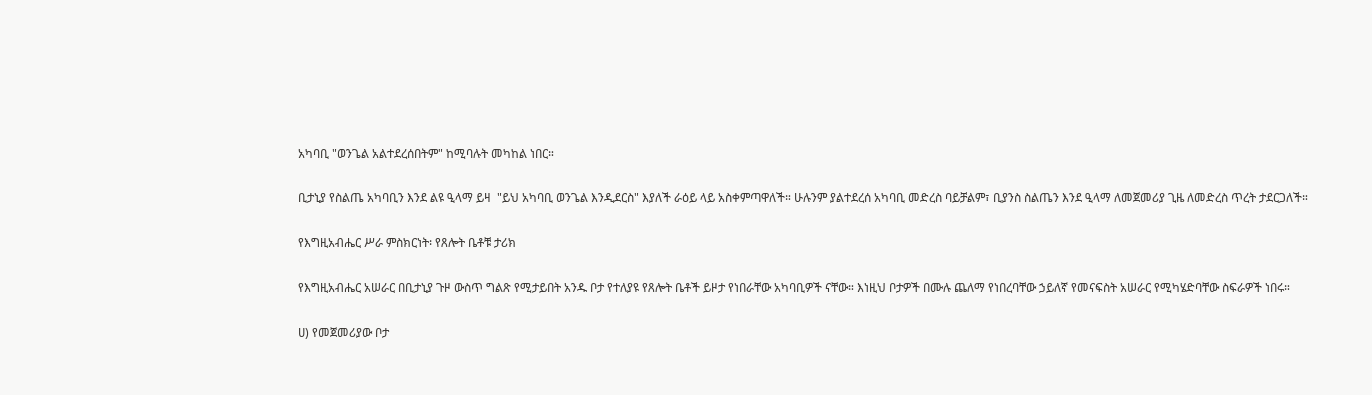አካባቢ "ወንጌል አልተደረሰበትም" ከሚባሉት መካከል ነበር።

ቢታኒያ የስልጤ አካባቢን እንደ ልዩ ዒላማ ይዛ  "ይህ አካባቢ ወንጌል እንዲደርስ" እያለች ራዕይ ላይ አስቀምጣዋለች። ሁሉንም ያልተደረሰ አካባቢ መድረስ ባይቻልም፣ ቢያንስ ስልጤን እንደ ዒላማ ለመጀመሪያ ጊዜ ለመድረስ ጥረት ታደርጋለች።

የእግዚአብሔር ሥራ ምስክርነት፡ የጸሎት ቤቶቹ ታሪክ

የእግዚአብሔር አሠራር በቢታኒያ ጉዞ ውስጥ ግልጽ የሚታይበት አንዱ ቦታ የተለያዩ የጸሎት ቤቶች ይዞታ የነበራቸው አካባቢዎች ናቸው። እነዚህ ቦታዎች በሙሉ ጨለማ የነበረባቸው ኃይለኛ የመናፍስት አሠራር የሚካሄድባቸው ስፍራዎች ነበሩ።

ሀ) የመጀመሪያው ቦታ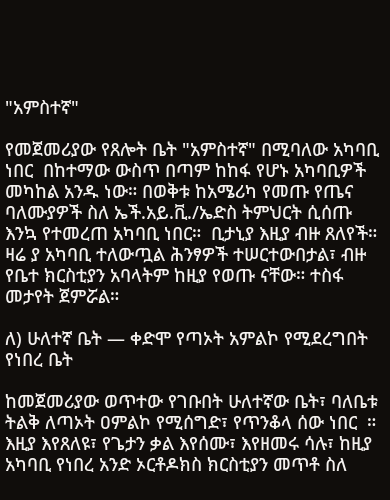"አምስተኛ"

የመጀመሪያው የጸሎት ቤት "አምስተኛ" በሚባለው አካባቢ ነበር  በከተማው ውስጥ በጣም ከከፋ የሆኑ አካባቢዎች መካከል አንዱ ነው። በወቅቱ ከአሜሪካ የመጡ የጤና ባለሙያዎች ስለ ኤች.አይ.ቪ./ኤድስ ትምህርት ሲሰጡ እንኳ የተመረጠ አካባቢ ነበር።  ቢታኒያ እዚያ ብዙ ጸለየች። ዛሬ ያ አካባቢ ተለውጧል ሕንፃዎች ተሠርተውበታል፣ ብዙ የቤተ ክርስቲያን አባላትም ከዚያ የወጡ ናቸው። ተስፋ መታየት ጀምሯል።

ለ) ሁለተኛ ቤት — ቀድሞ የጣኦት አምልኮ የሚደረግበት የነበረ ቤት

ከመጀመሪያው ወጥተው የገቡበት ሁለተኛው ቤት፣ ባለቤቱ ትልቅ ለጣኦት ዐምልኮ የሚሰግድ፣ የጥንቆላ ሰው ነበር  ። እዚያ እየጸለዩ፣ የጌታን ቃል እየሰሙ፣ እየዘመሩ ሳሉ፣ ከዚያ አካባቢ የነበረ አንድ ኦርቶዶክስ ክርስቲያን መጥቶ ስለ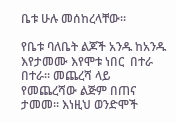ቤቱ ሁሉ መሰከረላቸው።

የቤቱ ባለቤት ልጆች አንዱ ከአንዱ እየታመሙ እየሞቱ ነበር  በተራ በተራ። መጨረሻ ላይ የመጨረሻው ልጅም በጠና ታመመ። እነዚህ ወንድሞች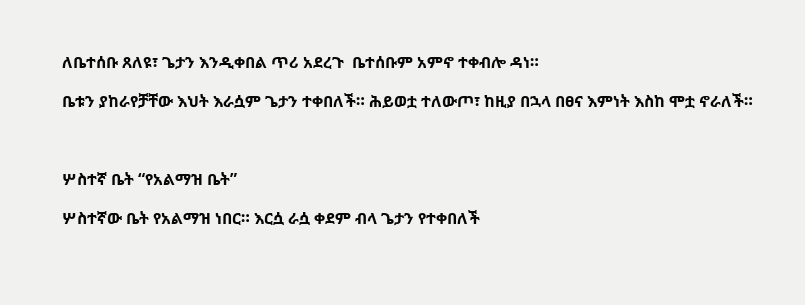ለቤተሰቡ ጸለዩ፣ ጌታን እንዲቀበል ጥሪ አደረጉ  ቤተሰቡም አምኖ ተቀብሎ ዳነ።

ቤቱን ያከራየቻቸው እህት እራሷም ጌታን ተቀበለች። ሕይወቷ ተለውጦ፣ ከዚያ በኋላ በፀና እምነት እስከ ሞቷ ኖራለች።



ሦስተኛ ቤት “የአልማዝ ቤት”

ሦስተኛው ቤት የአልማዝ ነበር። እርሷ ራሷ ቀደም ብላ ጌታን የተቀበለች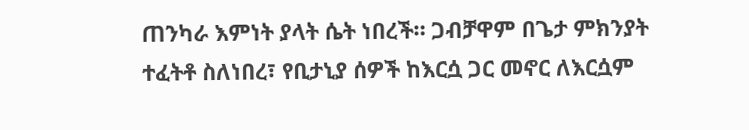ጠንካራ እምነት ያላት ሴት ነበረች። ጋብቻዋም በጌታ ምክንያት ተፈትቶ ስለነበረ፣ የቢታኒያ ሰዎች ከእርሷ ጋር መኖር ለእርሷም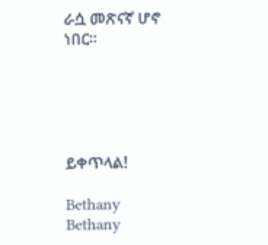ራሷ መጽናኛ ሆኖ ነበር።





ይቀጥላል!

Bethany
Bethany